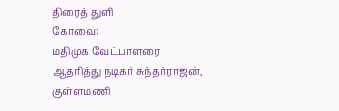திரைத் துளி
கோவை:
மதிமுக வேட்பாளரை ஆதரித்து நடிகர் சுந்தர்ராஜன், குள்ளமணி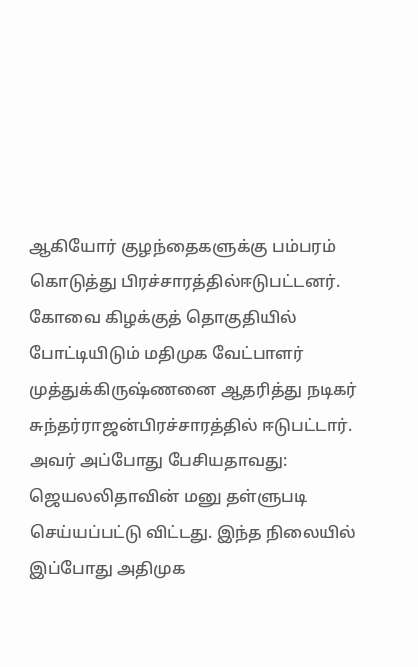ஆகியோர் குழந்தைகளுக்கு பம்பரம் கொடுத்து பிரச்சாரத்தில்ஈடுபட்டனர்.
கோவை கிழக்குத் தொகுதியில் போட்டியிடும் மதிமுக வேட்பாளர் முத்துக்கிருஷ்ணனை ஆதரித்து நடிகர் சுந்தர்ராஜன்பிரச்சாரத்தில் ஈடுபட்டார். அவர் அப்போது பேசியதாவது:
ஜெயலலிதாவின் மனு தள்ளுபடி செய்யப்பட்டு விட்டது. இந்த நிலையில் இப்போது அதிமுக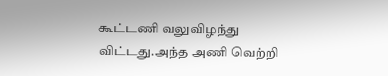கூட்டணி வலுவிழந்து விட்டது.அந்த அணி வெற்றி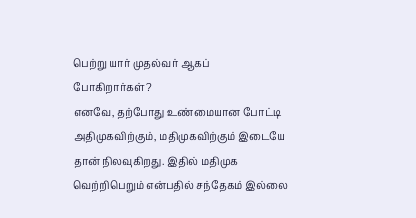பெற்று யார் முதல்வர் ஆகப் போகிறார்கள்?
எனவே, தற்போது உண்மையான போட்டி அதிமுகவிற்கும், மதிமுகவிற்கும் இடையே தான் நிலவுகிறது. இதில் மதிமுக வெற்றிபெறும் என்பதில் சந்தேகம் இல்லை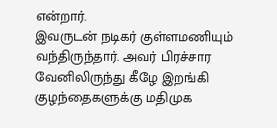என்றார்.
இவருடன் நடிகர் குள்ளமணியும் வந்திருந்தார். அவர் பிரச்சார வேனிலிருந்து கீழே இறங்கி குழந்தைகளுக்கு மதிமுக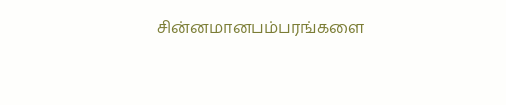சின்னமானபம்பரங்களை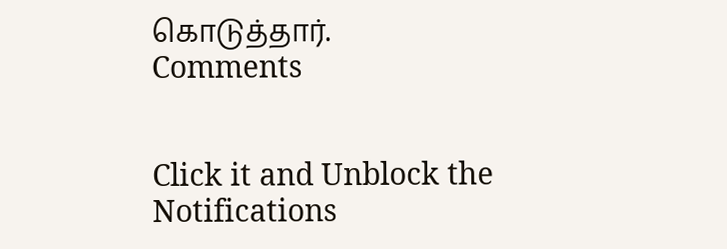கொடுத்தார்.
Comments


Click it and Unblock the Notifications